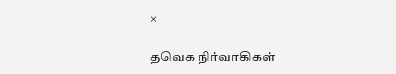×

தவெக நிர்வாகிகள்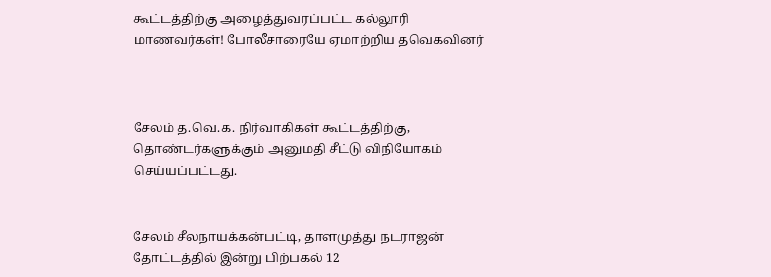கூட்டத்திற்கு அழைத்துவரப்பட்ட கல்லூரி மாணவர்கள்! போலீசாரையே ஏமாற்றிய தவெகவினர்



சேலம் த.வெ.க. நிர்வாகிகள் கூட்டத்திற்கு, தொண்டர்களுக்கும் அனுமதி சீட்டு விநியோகம் செய்யப்பட்டது.


சேலம் சீலநாயக்கன்பட்டி, தாளமுத்து நடராஜன் தோட்டத்தில் இன்று பிற்பகல் 12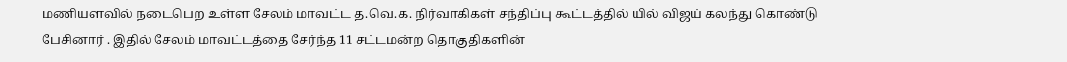மணியளவில் நடைபெற உள்ள சேலம் மாவட்ட த.வெ.க. நிர்வாகிகள் சந்திப்பு கூட்டத்தில் யில் விஜய் கலந்து கொண்டு பேசினார் . இதில் சேலம் மாவட்டத்தை சேர்ந்த 11 சட்டமன்ற தொகுதிகளின்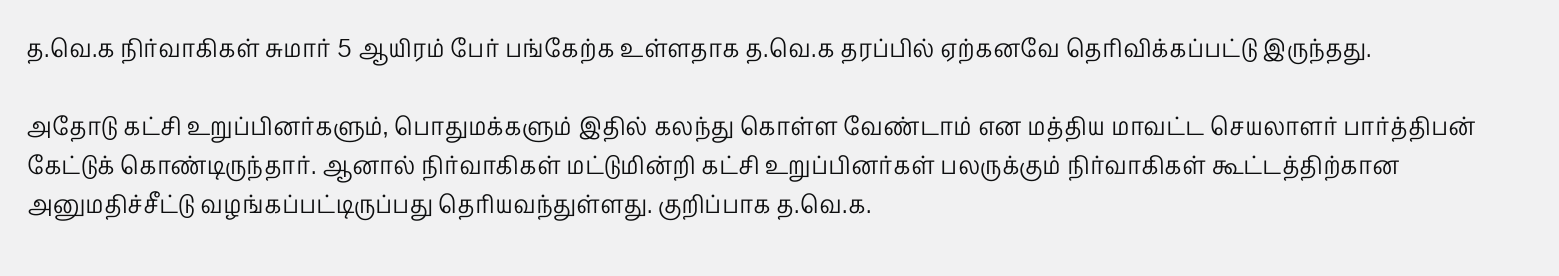த.வெ.க நிர்வாகிகள் சுமார் 5 ஆயிரம் பேர் பங்கேற்க உள்ளதாக த.வெ.க தரப்பில் ஏற்கனவே தெரிவிக்கப்பட்டு இருந்தது.

அதோடு கட்சி உறுப்பினர்களும், பொதுமக்களும் இதில் கலந்து கொள்ள வேண்டாம் என மத்திய மாவட்ட செயலாளர் பார்த்திபன் கேட்டுக் கொண்டிருந்தார். ஆனால் நிர்வாகிகள் மட்டுமின்றி கட்சி உறுப்பினர்கள் பலருக்கும் நிர்வாகிகள் கூட்டத்திற்கான அனுமதிச்சீட்டு வழங்கப்பட்டிருப்பது தெரியவந்துள்ளது. குறிப்பாக த.வெ.க.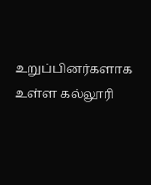உறுப்பினர்களாக உள்ள கல்லூரி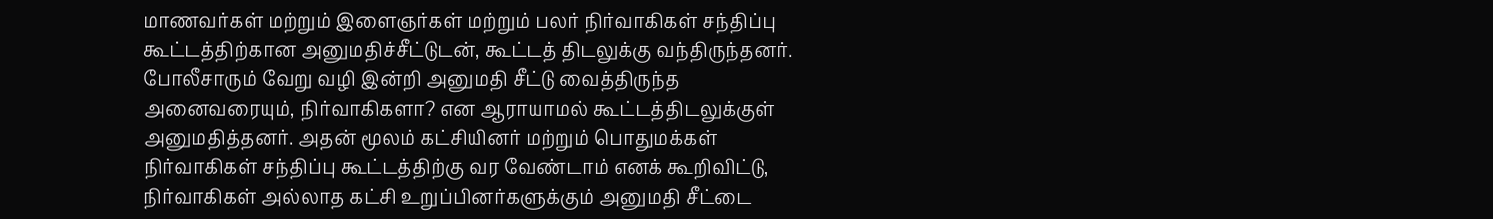மாணவர்கள் மற்றும் இளைஞர்கள் மற்றும் பலர் நிர்வாகிகள் சந்திப்பு கூட்டத்திற்கான அனுமதிச்சீட்டுடன், கூட்டத் திடலுக்கு வந்திருந்தனர். போலீசாரும் வேறு வழி இன்றி அனுமதி சீட்டு வைத்திருந்த அனைவரையும், நிர்வாகிகளா? என ஆராயாமல் கூட்டத்திடலுக்குள் அனுமதித்தனர். அதன் மூலம் கட்சியினர் மற்றும் பொதுமக்கள் நிர்வாகிகள் சந்திப்பு கூட்டத்திற்கு வர வேண்டாம் எனக் கூறிவிட்டு, நிர்வாகிகள் அல்லாத கட்சி உறுப்பினர்களுக்கும் அனுமதி சீட்டை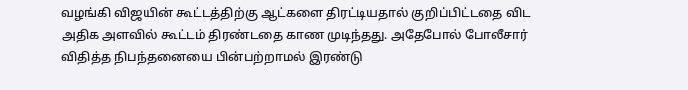வழங்கி விஜயின் கூட்டத்திற்கு ஆட்களை திரட்டியதால் குறிப்பிட்டதை விட அதிக அளவில் கூட்டம் திரண்டதை காண முடிந்தது. அதேபோல் போலீசார் விதித்த நிபந்தனையை பின்பற்றாமல் இரண்டு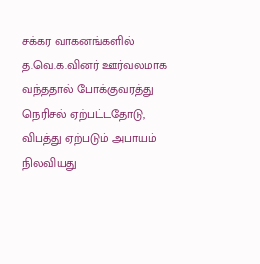சக்கர வாகனங்களில் த.வெ.க.வினர் ஊர்வலமாக வந்ததால் போக்குவரத்து நெரிசல் ஏற்பட்டதோடு, விபத்து ஏற்படும் அபாயம் நிலவியது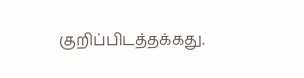குறிப்பிடத்தக்கது.